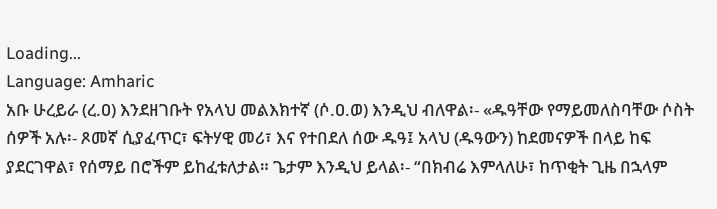Loading...
Language: Amharic
አቡ ሁረይራ (ረ.ዐ) እንደዘገቡት የአላህ መልእክተኛ (ሶ.ዐ.ወ) እንዲህ ብለዋል፡- «ዱዓቸው የማይመለስባቸው ሶስት ሰዎች አሉ፡- ጾመኛ ሲያፈጥር፣ ፍትሃዊ መሪ፣ እና የተበደለ ሰው ዱዓ፤ አላህ (ዱዓውን) ከደመናዎች በላይ ከፍ ያደርገዋል፣ የሰማይ በሮችም ይከፈቱለታል። ጌታም እንዲህ ይላል፡- “በክብሬ እምላለሁ፣ ከጥቂት ጊዜ በኋላም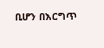ቢሆን በእርግጥ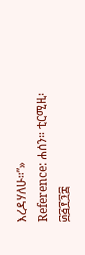እረዳሃለሁ።”»
Reference: ሐሰን። ቲርሚዚ፡ ፴፭፻፺፰